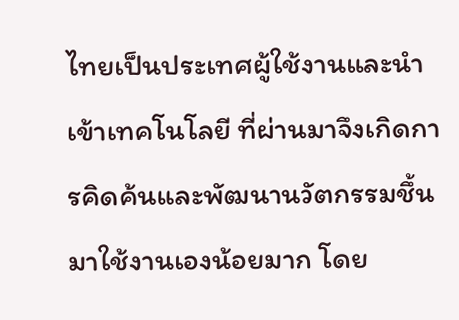ไทยเป็นประเทศผู้ใช้งานและนำเข้าเทคโนโลยี ที่ผ่านมาจึงเกิดการคิดค้นและพัฒนานวัตกรรมชึ้นมาใช้งานเองน้อยมาก โดย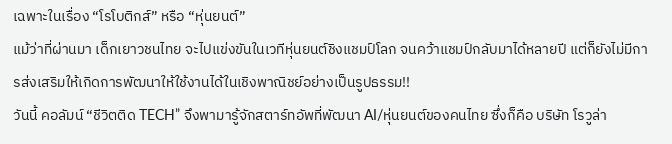เฉพาะในเรื่อง “โรโบติกส์” หรือ “หุ่นยนต์”
แม้ว่าที่ผ่านมา เด็กเยาวชนไทย จะไปแข่งขันในเวทีหุ่นยนต์ชิงแชมป์โลก จนคว้าแชมป์กลับมาได้หลายปี แต่ก็ยังไม่มีการส่งเสริมให้เกิดการพัฒนาให้ใช้งานได้ในเชิงพาณิชย์อย่างเป็นรูปธรรม!!
วันนี้ คอลัมน์ “ชีวิตติด TECH” จึงพามารู้จักสตาร์ทอัพที่พัฒนา AI/หุ่นยนต์ของคนไทย ซึ่งก็คือ บริษัท โรวูล่า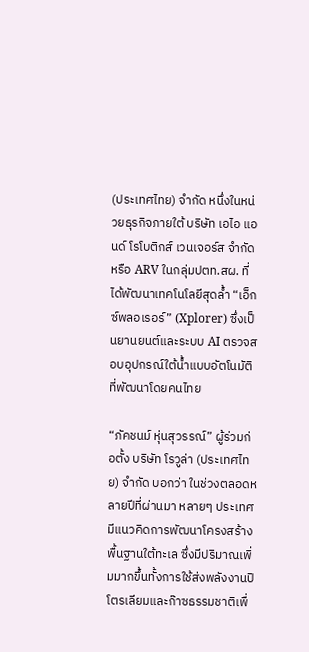(ประเทศไทย) จำกัด หนึ่งในหน่วยธุรกิจภายใต้ บริษัท เอไอ แอนด์ โรโบติกส์ เวนเจอร์ส จำกัด หรือ ARV ในกลุ่มปตท.สผ. ที่ได้พัฒนาเทคโนโลยีสุดล้ำ “เอ็กซ์พลอเรอร์” (Xplorer) ซึ่งเป็นยานยนต์และระบบ AI ตรวจสอบอุปกรณ์ใต้น้ำแบบอัตโนมัติ ที่พัฒนาโดยคนไทย

“ภัคชนม์ หุ่นสุวรรณ์” ผู้ร่วมก่อตั้ง บริษัท โรวูล่า (ประเทศไทย) จำกัด บอกว่า ในช่วงตลอดหลายปีที่ผ่านมา หลายๆ ประเทศมีแนวคิดการพัฒนาโครงสร้างพื้นฐานใต้ทะเล ซึ่งมีปริมาณเพิ่มมากขึ้นทั้งการใช้ส่งพลังงานปิโตรเลียมและก๊าซธรรมชาติเพื่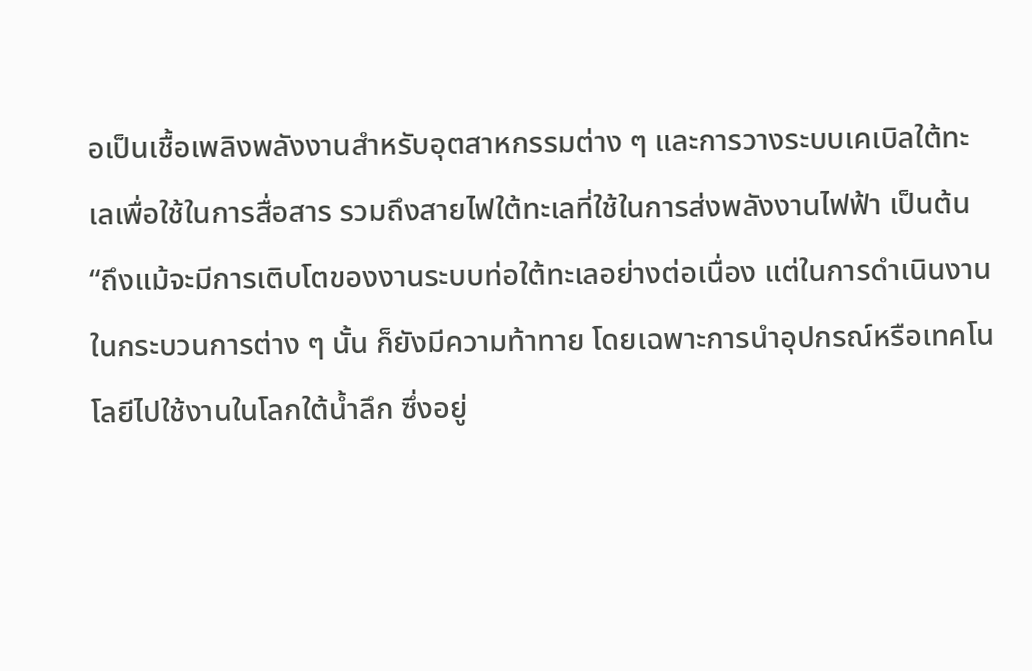อเป็นเชื้อเพลิงพลังงานสำหรับอุตสาหกรรมต่าง ๆ และการวางระบบเคเบิลใต้ทะเลเพื่อใช้ในการสื่อสาร รวมถึงสายไฟใต้ทะเลที่ใช้ในการส่งพลังงานไฟฟ้า เป็นต้น
“ถึงแม้จะมีการเติบโตของงานระบบท่อใต้ทะเลอย่างต่อเนื่อง แต่ในการดำเนินงานในกระบวนการต่าง ๆ นั้น ก็ยังมีความท้าทาย โดยเฉพาะการนำอุปกรณ์หรือเทคโนโลยีไปใช้งานในโลกใต้น้ำลึก ซึ่งอยู่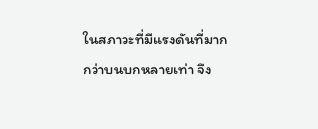ในสภาวะที่มีแรงดันที่มากกว่าบนบกหลายเท่า จึง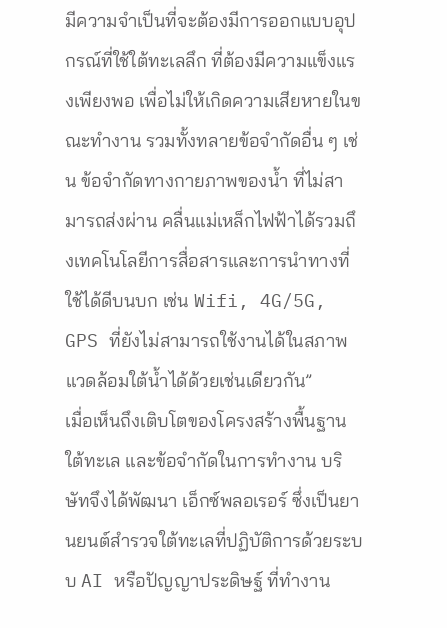มีความจำเป็นที่จะต้องมีการออกแบบอุปกรณ์ที่ใช้ใต้ทะเลลึก ที่ต้องมีความแข็งแรงเพียงพอ เพื่อไม่ให้เกิดความเสียหายในขณะทำงาน รวมทั้งทลายข้อจำกัดอื่น ๆ เช่น ข้อจำกัดทางกายภาพของน้ำ ที่ไม่สามารถส่งผ่าน คลื่นแม่เหล็กไฟฟ้าได้รวมถึงเทคโนโลยีการสื่อสารและการนำทางที่ใช้ได้ดีบนบก เช่น Wifi, 4G/5G, GPS ที่ยังไม่สามารถใช้งานได้ในสภาพแวดล้อมใต้น้ำได้ด้วยเช่นเดียวกัน”
เมื่อเห็นถึงเติบโตของโครงสร้างพื้นฐานใต้ทะเล และข้อจำกัดในการทำงาน บริษัทจึงได้พัฒนา เอ็กซ์พลอเรอร์ ซึ่งเป็นยานยนต์สำรวจใต้ทะเลที่ปฏิบัติการด้วยระบบ AI หรือปัญญาประดิษฐ์ ที่ทำงาน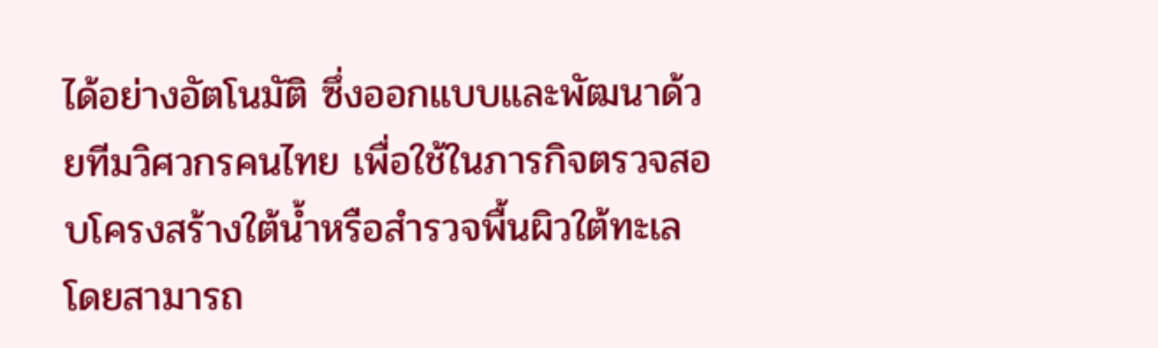ได้อย่างอัตโนมัติ ซึ่งออกแบบและพัฒนาด้วยทีมวิศวกรคนไทย เพื่อใช้ในภารกิจตรวจสอบโครงสร้างใต้น้ำหรือสำรวจพื้นผิวใต้ทะเล โดยสามารถ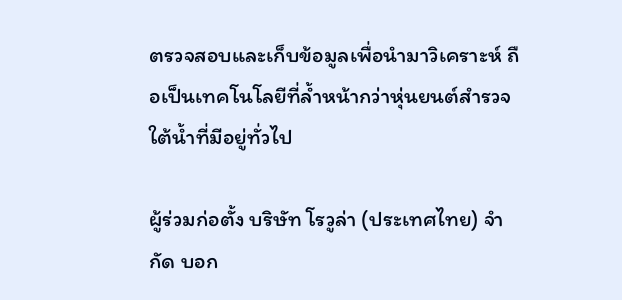ตรวจสอบและเก็บข้อมูลเพื่อนำมาวิเคราะห์ ถือเป็นเทคโนโลยีที่ล้ำหน้ากว่าหุ่นยนต์สำรวจใต้น้ำที่มีอยู่ทั่วไป

ผู้ร่วมก่อตั้ง บริษัท โรวูล่า (ประเทศไทย) จำกัด บอก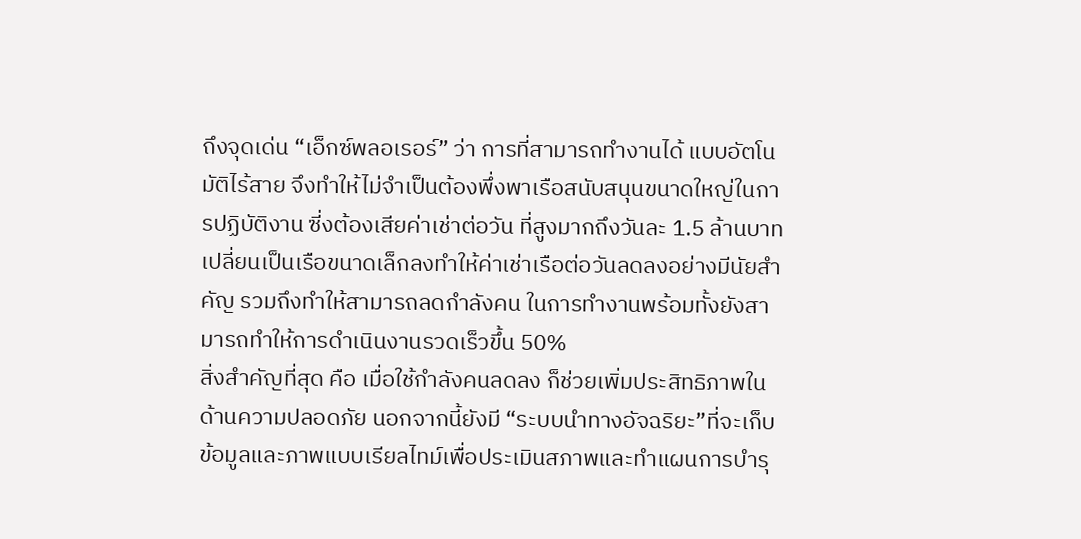ถึงจุดเด่น “เอ็กซ์พลอเรอร์” ว่า การที่สามารถทำงานได้ แบบอัตโนมัติไร้สาย จึงทำให้ไม่จำเป็นต้องพึ่งพาเรือสนับสนุนขนาดใหญ่ในการปฏิบัติงาน ซี่งต้องเสียค่าเช่าต่อวัน ที่สูงมากถึงวันละ 1.5 ล้านบาท เปลี่ยนเป็นเรือขนาดเล็กลงทำให้ค่าเช่าเรือต่อวันลดลงอย่างมีนัยสำคัญ รวมถึงทำให้สามารถลดกำลังคน ในการทำงานพร้อมทั้งยังสามารถทำให้การดำเนินงานรวดเร็วขึ้น 50%
สิ่งสำคัญที่สุด คือ เมื่อใช้กำลังคนลดลง ก็ช่วยเพิ่มประสิทธิภาพในด้านความปลอดภัย นอกจากนี้ยังมี “ระบบนำทางอัจฉริยะ”ที่จะเก็บข้อมูลและภาพแบบเรียลไทม์เพื่อประเมินสภาพและทำแผนการบำรุ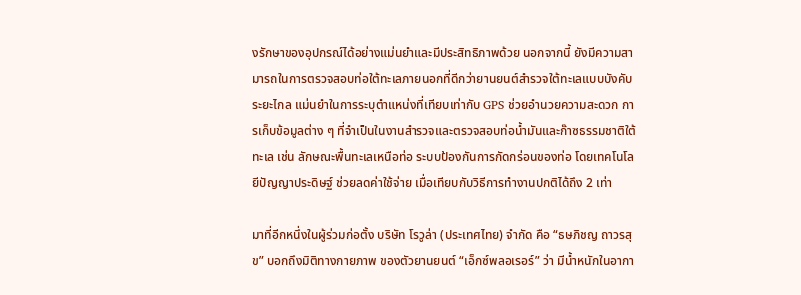งรักษาของอุปกรณ์ได้อย่างแม่นยำและมีประสิทธิภาพด้วย นอกจากนี้ ยังมีความสามารถในการตรวจสอบท่อใต้ทะเลภายนอกที่ดีกว่ายานยนต์สำรวจใต้ทะเลแบบบังคับระยะไกล แม่นยำในการระบุตำแหน่งที่เทียบเท่ากับ GPS ช่วยอำนวยความสะดวก การเก็บข้อมูลต่าง ๆ ที่จำเป็นในงานสำรวจและตรวจสอบท่อน้ำมันและก๊าซธรรมชาติใต้ทะเล เช่น ลักษณะพื้นทะเลเหนือท่อ ระบบป้องกันการกัดกร่อนของท่อ โดยเทคโนโลยีปัญญาประดิษฐ์ ช่วยลดค่าใช้จ่าย เมื่อเทียบกับวิธีการทำงานปกติได้ถึง 2 เท่า

มาที่อีกหนึ่งในผู้ร่วมก่อตั้ง บริษัท โรวูล่า (ประเทศไทย) จำกัด คือ “ธษภิชญ ถาวรสุข” บอกถึงมิติทางกายภาพ ของตัวยานยนต์ “เอ็กซ์พลอเรอร์” ว่า มีน้ำหนักในอากา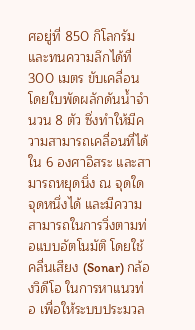ศอยู่ที่ 850 กิโลกรัม และทนความลึกได้ที่ 300 เมตร ขับเคลื่อนโดยใบพัดผลักดันน้ำจำนวน 8 ตัว ซึ่งทำให้มีความสามารถเคลื่อนที่ได้ใน 6 องศาอิสระ และสามารถหยุดนิ่ง ณ จุดใดจุดหนึ่งได้ และมีความสามารถในการวิ่งตามท่อแบบอัตโนมัติ โดยใช้คลื่นเสียง (Sonar) กล้องวิดีโอ ในการหาแนวท่อ เพื่อให้ระบบประมวล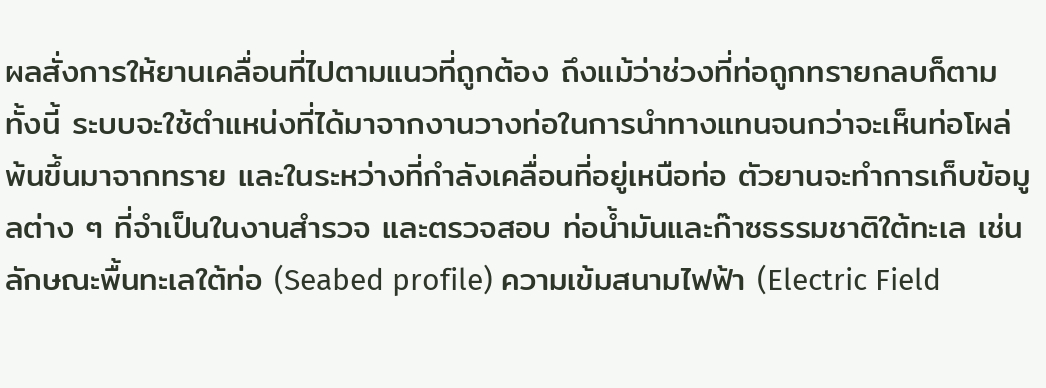ผลสั่งการให้ยานเคลื่อนที่ไปตามแนวที่ถูกต้อง ถึงแม้ว่าช่วงที่ท่อถูกทรายกลบก็ตาม
ทั้งนี้ ระบบจะใช้ตำแหน่งที่ได้มาจากงานวางท่อในการนำทางแทนจนกว่าจะเห็นท่อโผล่พ้นขึ้นมาจากทราย และในระหว่างที่กำลังเคลื่อนที่อยู่เหนือท่อ ตัวยานจะทำการเก็บข้อมูลต่าง ๆ ที่จำเป็นในงานสำรวจ และตรวจสอบ ท่อน้ำมันและก๊าซธรรมชาติใต้ทะเล เช่น ลักษณะพื้นทะเลใต้ท่อ (Seabed profile) ความเข้มสนามไฟฟ้า (Electric Field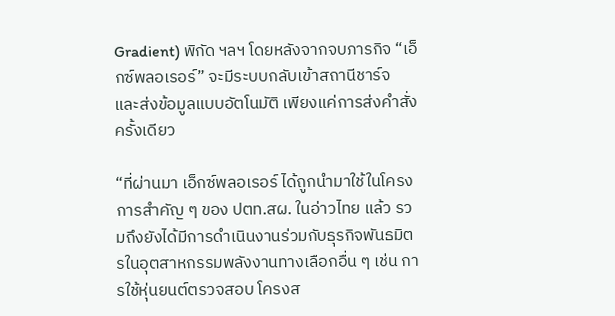Gradient) พิกัด ฯลฯ โดยหลังจากจบภารกิจ “เอ็กซ์พลอเรอร์” จะมีระบบกลับเข้าสถานีชาร์จ และส่งข้อมูลแบบอัตโนมัติ เพียงแค่การส่งคำสั่งครั้งเดียว

“ที่ผ่านมา เอ็กซ์พลอเรอร์ ได้ถูกนำมาใช้ในโครงการสำคัญ ๆ ของ ปตท.สผ. ในอ่าวไทย แล้ว รวมถึงยังได้มีการดำเนินงานร่วมกับธุรกิจพันธมิตรในอุตสาหกรรมพลังงานทางเลือกอื่น ๆ เช่น การใช้หุ่นยนต์ตรวจสอบ โครงส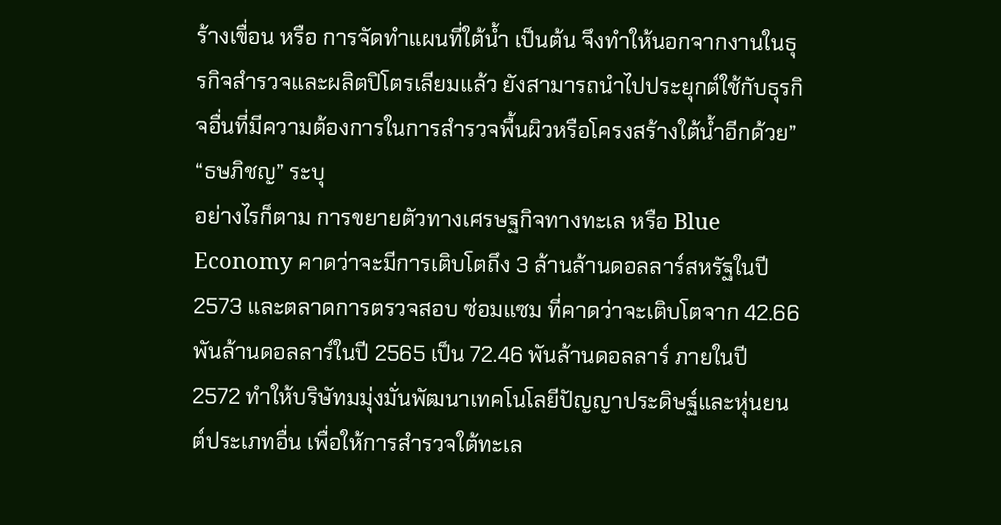ร้างเขื่อน หรือ การจัดทำแผนที่ใต้น้ำ เป็นต้น จึงทำให้นอกจากงานในธุรกิจสำรวจและผลิตปิโตรเลียมแล้ว ยังสามารถนำไปประยุกต์ใช้กับธุรกิจอื่นที่มีความต้องการในการสำรวจพื้นผิวหรือโครงสร้างใต้น้ำอีกด้วย” “ธษภิชญ” ระบุ
อย่างไรก็ตาม การขยายตัวทางเศรษฐกิจทางทะเล หรือ Blue Economy คาดว่าจะมีการเติบโตถึง 3 ล้านล้านดอลลาร์สหรัฐในปี 2573 และตลาดการตรวจสอบ ซ่อมแซม ที่คาดว่าจะเติบโตจาก 42.66 พันล้านดอลลาร์ในปี 2565 เป็น 72.46 พันล้านดอลลาร์ ภายในปี 2572 ทำให้บริษัทมมุ่งมั่นพัฒนาเทคโนโลยีปัญญาประดิษฐ์และหุ่นยนต์ประเภทอื่น เพื่อให้การสำรวจใต้ทะเล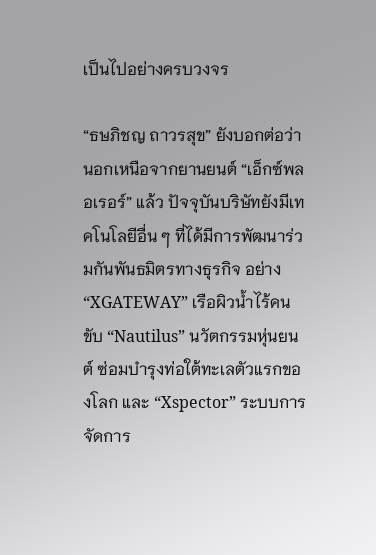เป็นไปอย่างครบวงจร

“ธษภิชญ ถาวรสุข” ยังบอกต่อว่า นอกเหนือจากยานยนต์ “เอ็กซ์พลอเรอร์” แล้ว ปัจจุบันบริษัทยังมีเทคโนโลยีอื่น ๆ ที่ได้มีการพัฒนาร่วมกันพันธมิตรทางธุรกิจ อย่าง “XGATEWAY” เรือผิวน้ำไร้คนขับ “Nautilus” นวัตกรรมหุ่นยนต์ ซ่อมบำรุงท่อใต้ทะเลตัวแรกของโลก และ “Xspector” ระบบการจัดการ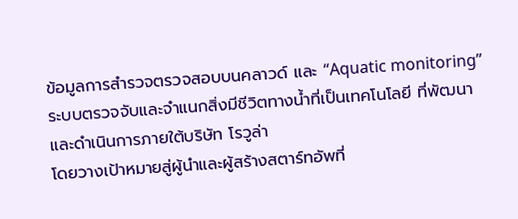ข้อมูลการสำรวจตรวจสอบบนคลาวด์ และ “Aquatic monitoring” ระบบตรวจจับและจำแนกสิ่งมีชีวิตทางน้ำที่เป็นเทคโนโลยี ที่พัฒนาและดำเนินการภายใต้บริษัท โรวูล่า
โดยวางเป้าหมายสู่ผู้นำและผู้สร้างสตาร์ทอัพที่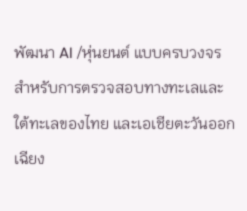พัฒนา AI /หุ่นยนต์ แบบครบวงจรสำหรับการตรวจสอบทางทะเลและใต้ทะเลของไทย และเอเชียตะวันออกเฉียง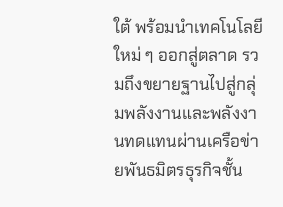ใต้ พร้อมนำเทคโนโลยีใหม่ ๆ ออกสู่ตลาด รวมถึงขยายฐานไปสู่กลุ่มพลังงานและพลังงานทดแทนผ่านเครือข่ายพันธมิตรธุรกิจชั้น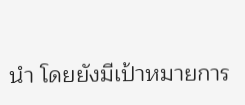นำ โดยยังมีเป้าหมายการ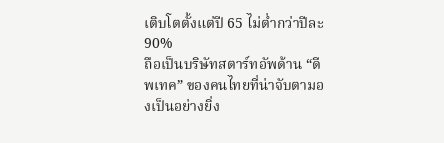เติบโตตั้งแต่ปี 65 ไม่ต่ำกว่าปีละ 90%
ถือเป็นบริษัทสตาร์ทอัพด้าน “ดีพเทค” ของคนไทยที่น่าจับตามองเป็นอย่างยิ่ง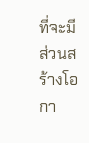ที่จะมีส่วนสร้างโอกา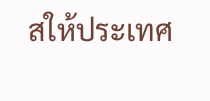สให้ประเทศ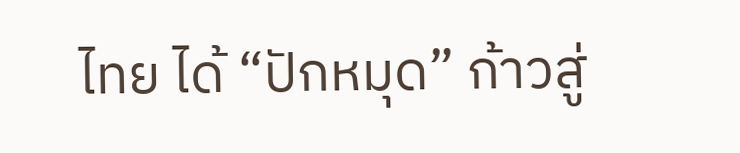ไทย ได้ “ปักหมุด” ก้าวสู่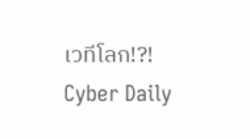เวทีโลก!?!
Cyber Daily